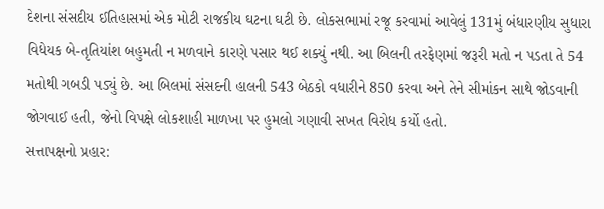દેશના સંસદીય ઈતિહાસમાં એક મોટી રાજકીય ઘટના ઘટી છે. લોકસભામાં રજૂ કરવામાં આવેલું 131મું બંધારણીય સુધારા વિધેયક બે-તૃતિયાંશ બહુમતી ન મળવાને કારણે પસાર થઈ શક્યું નથી. આ બિલની તરફેણમાં જરૂરી મતો ન પડતા તે 54 મતોથી ગબડી પડ્યું છે. આ બિલમાં સંસદની હાલની 543 બેઠકો વધારીને 850 કરવા અને તેને સીમાંકન સાથે જોડવાની જોગવાઈ હતી, જેનો વિપક્ષે લોકશાહી માળખા પર હુમલો ગણાવી સખત વિરોધ કર્યો હતો.
સત્તાપક્ષનો પ્રહાર: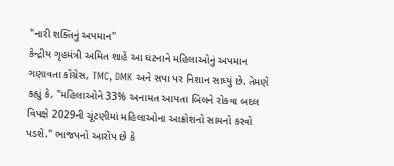"નારી શક્તિનું અપમાન"
કેન્દ્રીય ગૃહમંત્રી અમિત શાહે આ ઘટનાને મહિલાઓનું અપમાન ગણાવતા કોંગ્રેસ, TMC, DMK અને સપા પર નિશાન સાધ્યું છે. તેમણે કહ્યું કે, "મહિલાઓને 33% અનામત આપતા બિલને રોકવા બદલ વિપક્ષે 2029ની ચૂંટણીમાં મહિલાઓના આક્રોશનો સામનો કરવો પડશે." ભાજપનો આરોપ છે કે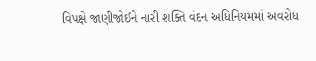વિપક્ષે જાણીજોઈને નારી શક્તિ વંદન અધિનિયમમાં અવરોધ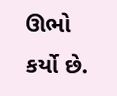ઊભો કર્યો છે.